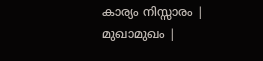കാര്യം നിസ്സാരം | മുഖാമുഖം |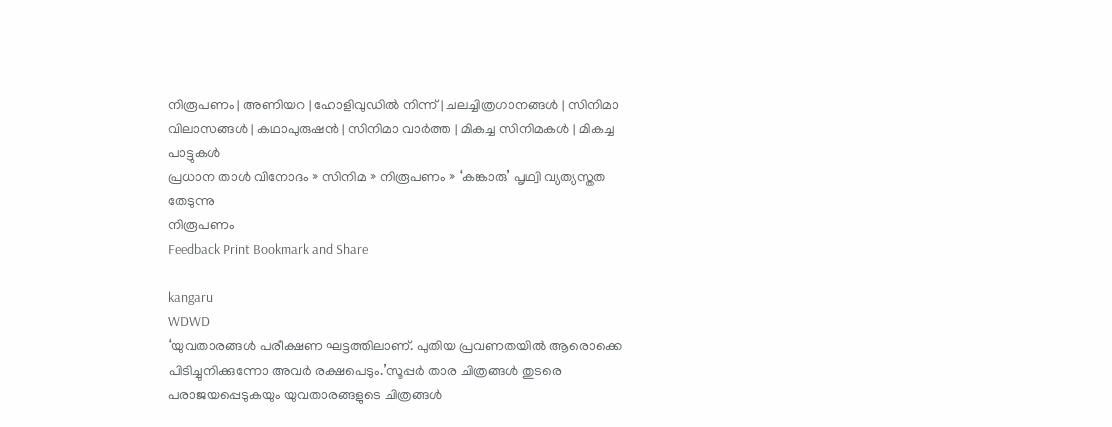നിരൂപണം | അണിയറ | ഹോളിവുഡില്‍ നിന്ന്‌ | ചലച്ചിത്രഗാനങ്ങള്‍ | സിനിമാ വിലാസങ്ങള്‍ | കഥാപുരുഷന്‍ | സിനിമാ വാര്‍ത്ത | മികച്ച സിനിമകള്‍ | മികച്ച പാട്ടുകള്‍
പ്രധാന താള്‍ വിനോദം » സിനിമ » നിരൂപണം » ‘കങ്കാരു’ പൃഥ്വി വ്യത്യസ്തത തേടുന്നു
നിരൂപണം
Feedback Print Bookmark and Share

kangaru
WDWD
‘യുവതാരങ്ങള്‍ പരീക്ഷണ ഘട്ടത്തിലാണ്. പുതിയ പ്രവണതയില്‍ ആരൊക്കെ പിടിച്ചുനിക്കുന്നോ അവര്‍ രക്ഷപെടും.’സൂപ്പര്‍ താര ചിത്രങ്ങള്‍ തുടരെ പരാജയപ്പെടുകയും യുവതാരങ്ങളുടെ ചിത്രങ്ങള്‍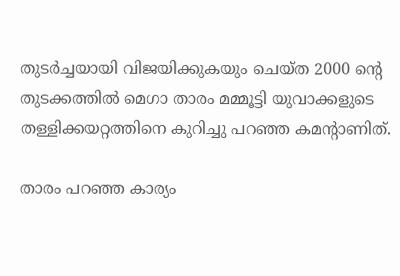തുടര്‍ച്ചയായി വിജയിക്കുകയും ചെയ്ത 2000 ന്‍റെ തുടക്കത്തില്‍ മെഗാ താരം മമ്മൂട്ടി യുവാക്കളുടെ തള്ളിക്കയറ്റത്തിനെ കുറിച്ചു പറഞ്ഞ കമന്‍റാണിത്.

താരം പറഞ്ഞ കാര്യം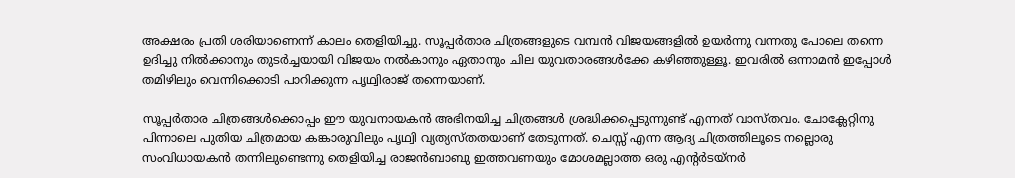അക്ഷരം പ്രതി ശരിയാണെന്ന് കാലം തെളിയിച്ചു. സൂപ്പര്‍താര ചിത്രങ്ങളുടെ വമ്പന്‍ വിജയങ്ങളില്‍ ഉയര്‍ന്നു വന്നതു പോലെ തന്നെ ഉദിച്ചു നില്‍ക്കാനും തുടര്‍ച്ചയായി വിജയം നല്‍കാനും ഏതാനും ചില യുവതാരങ്ങള്‍ക്കേ കഴിഞ്ഞുള്ളൂ. ഇവരില്‍ ഒന്നാമന്‍ ഇപ്പോള്‍ തമിഴിലും വെന്നിക്കൊടി പാറിക്കുന്ന പൃഥ്വിരാജ് തന്നെയാണ്.

സൂപ്പര്‍താര ചിത്രങ്ങള്‍ക്കൊപ്പം ഈ യുവനായകന്‍ അഭിനയിച്ച ചിത്രങ്ങള്‍ ശ്രദ്ധിക്കപ്പെടുന്നുണ്ട് എന്നത് വാസ്തവം. ചോക്ലേറ്റിനു പിന്നാലെ പുതിയ ചിത്രമായ കങ്കാരുവിലും പൃഥ്വി വ്യത്യസ്തതയാണ് തേടുന്നത്. ചെസ്സ് എന്ന ആദ്യ ചിത്രത്തിലൂടെ നല്ലൊരു സംവിധായകന്‍ തന്നിലുണ്ടെന്നു തെളിയിച്ച രാജന്‍ബാബു ഇത്തവണയും മോശമല്ലാത്ത ഒരു എന്‍റര്‍ടയ്‌‌നര്‍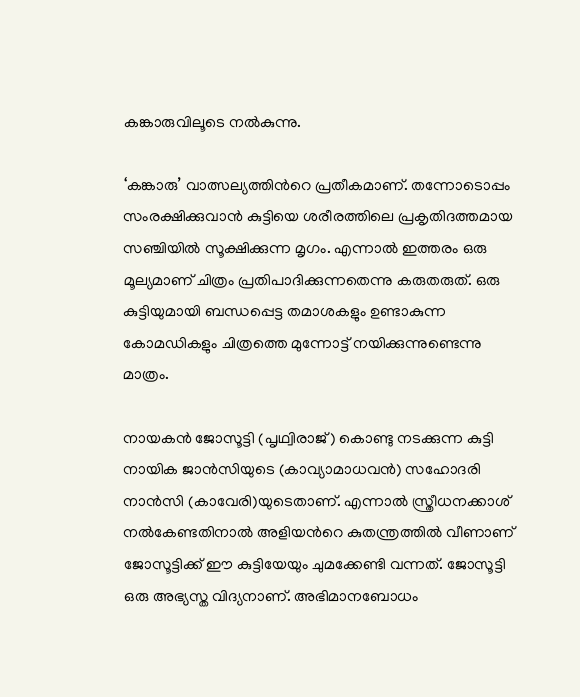കങ്കാരുവിലൂടെ നല്‍കുന്നു.

‘കങ്കാരു’ വാത്സല്യത്തിന്‍റെ പ്രതീകമാണ്. തന്നോടൊപ്പം സംരക്ഷിക്കുവാന്‍ കുട്ടിയെ ശരീരത്തിലെ പ്രകൃതിദത്തമായ സഞ്ചിയില്‍ സൂക്ഷിക്കുന്ന മൃഗം. എന്നാല്‍ ഇത്തരം ഒരു മൂല്യമാണ് ചിത്രം പ്രതിപാദിക്കുന്നതെന്നു കരുതരുത്. ഒരു കുട്ടിയുമായി ബന്ധപ്പെട്ട തമാശകളും ഉണ്ടാകുന്ന കോമഡികളും ചിത്രത്തെ മുന്നോട്ട് നയിക്കുന്നുണ്ടെന്നു മാത്രം.

നായകന്‍ ജോസൂട്ടി (പൃഥ്വിരാജ്) കൊണ്ടു നടക്കുന്ന കുട്ടി നായിക ജാന്‍സിയുടെ (കാവ്യാമാധവന്‍) സഹോദരി നാന്‍സി (കാവേരി)യുടെതാണ്. എന്നാല്‍ സ്ത്രീധനക്കാശ് നല്‍കേണ്ടതിനാല്‍ അളിയന്‍റെ കുതന്ത്രത്തില്‍ വീണാണ് ജോസൂട്ടിക്ക് ഈ കുട്ടിയേയും ചുമക്കേണ്ടി വന്നത്. ജോസൂട്ടി ഒരു അഭ്യസ്ത വിദ്യനാണ്. അഭിമാനബോധം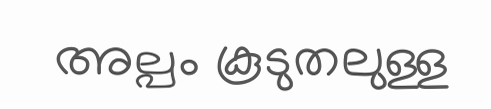അല്പം കൂടുതലുള്ള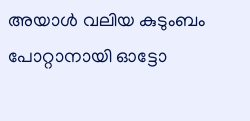അയാള്‍ വലിയ കുടുംബം പോറ്റാ‍നായി ഓട്ടോ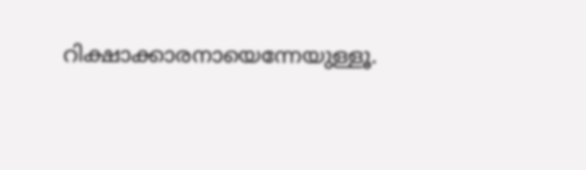റിക്ഷാക്കാരനായെന്നേയുള്ളൂ.